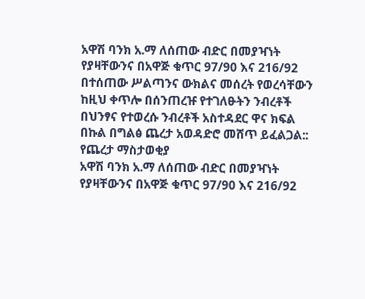አዋሽ ባንክ አ.ማ ለሰጠው ብድር በመያዣነት የያዛቸውንና በአዋጅ ቁጥር 97/90 እና 216/92 በተሰጠው ሥልጣንና ውክልና መሰረት የወረሳቸውን ከዚህ ቀጥሎ በሰንጠረዡ የተገለፁትን ንብረቶች በህንፃና የተወረሱ ንብረቶች አስተዳደር ዋና ክፍል በኩል በግልፅ ጨረታ አወዳድሮ መሸጥ ይፈልጋል::
የጨረታ ማስታወቂያ
አዋሽ ባንክ አ.ማ ለሰጠው ብድር በመያዣነት የያዛቸውንና በአዋጅ ቁጥር 97/90 እና 216/92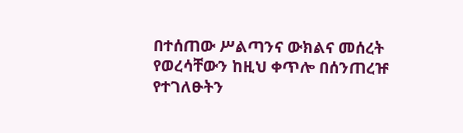በተሰጠው ሥልጣንና ውክልና መሰረት የወረሳቸውን ከዚህ ቀጥሎ በሰንጠረዡ የተገለፁትን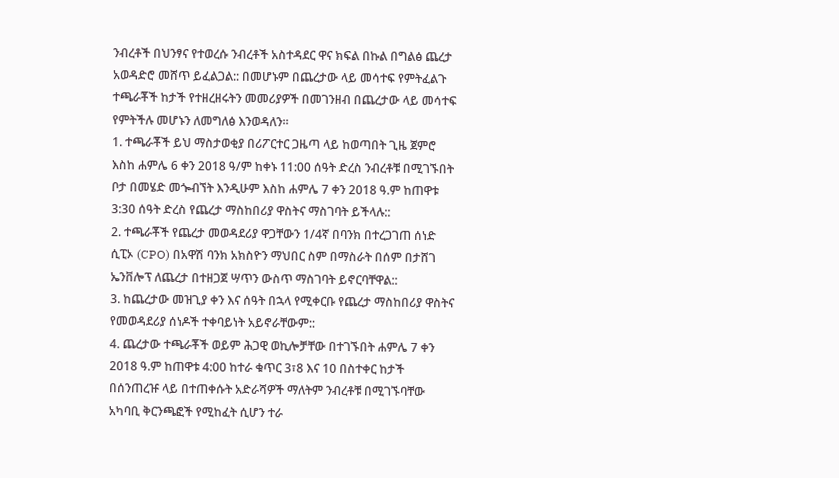ንብረቶች በህንፃና የተወረሱ ንብረቶች አስተዳደር ዋና ክፍል በኩል በግልፅ ጨረታ አወዳድሮ መሸጥ ይፈልጋል:: በመሆኑም በጨረታው ላይ መሳተፍ የምትፈልጉ ተጫራቾች ከታች የተዘረዘሩትን መመሪያዎች በመገንዘብ በጨረታው ላይ መሳተፍ የምትችሉ መሆኑን ለመግለፅ እንወዳለን።
1. ተጫራቾች ይህ ማስታወቂያ በሪፖርተር ጋዜጣ ላይ ከወጣበት ጊዜ ጀምሮ እስከ ሐምሌ 6 ቀን 2018 ዓ/ም ከቀኑ 11:00 ሰዓት ድረስ ንብረቶቹ በሚገኙበት ቦታ በመሄድ መጐብኘት እንዲሁም እስከ ሐምሌ 7 ቀን 2018 ዓ.ም ከጠዋቱ 3:30 ሰዓት ድረስ የጨረታ ማስከበሪያ ዋስትና ማስገባት ይችላሉ::
2. ተጫራቾች የጨረታ መወዳደሪያ ዋጋቸውን 1/4ኛ በባንክ በተረጋገጠ ሰነድ ሲፒኦ (CPO) በአዋሽ ባንክ አክስዮን ማህበር ስም በማስራት በሰም በታሸገ ኤንቨሎፕ ለጨረታ በተዘጋጀ ሣጥን ውስጥ ማስገባት ይኖርባቸዋል::
3. ከጨረታው መዝጊያ ቀን እና ሰዓት በኋላ የሚቀርቡ የጨረታ ማስከበሪያ ዋስትና የመወዳደሪያ ሰነዶች ተቀባይነት አይኖራቸውም::
4. ጨረታው ተጫራቾች ወይም ሕጋዊ ወኪሎቻቸው በተገኙበት ሐምሌ 7 ቀን 2018 ዓ.ም ከጠዋቱ 4:00 ከተራ ቁጥር 3፣8 እና 10 በስተቀር ከታች በሰንጠረዡ ላይ በተጠቀሱት አድራሻዎች ማለትም ንብረቶቹ በሚገኙባቸው አካባቢ ቅርንጫፎች የሚከፈት ሲሆን ተራ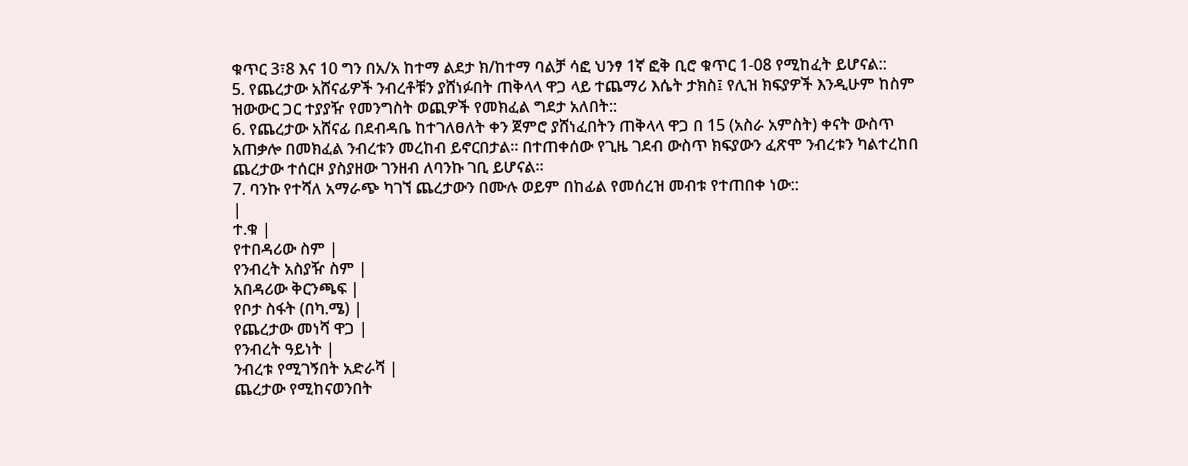ቁጥር 3፣8 እና 10 ግን በአ/አ ከተማ ልደታ ክ/ከተማ ባልቻ ሳፎ ህንፃ 1ኛ ፎቅ ቢሮ ቁጥር 1-08 የሚከፈት ይሆናል::
5. የጨረታው አሸናፊዎች ንብረቶቹን ያሸነፉበት ጠቅላላ ዋጋ ላይ ተጨማሪ እሴት ታክስ፤ የሊዝ ክፍያዎች እንዲሁም ከስም ዝውውር ጋር ተያያዥ የመንግስት ወጪዎች የመክፈል ግደታ አለበት::
6. የጨረታው አሸናፊ በደብዳቤ ከተገለፀለት ቀን ጀምሮ ያሸነፈበትን ጠቅላላ ዋጋ በ 15 (አስራ አምስት) ቀናት ውስጥ አጠቃሎ በመክፈል ንብረቱን መረከብ ይኖርበታል። በተጠቀሰው የጊዜ ገደብ ውስጥ ክፍያውን ፈጽሞ ንብረቱን ካልተረከበ ጨረታው ተሰርዞ ያስያዘው ገንዘብ ለባንኩ ገቢ ይሆናል።
7. ባንኩ የተሻለ አማራጭ ካገኘ ጨረታውን በሙሉ ወይም በከፊል የመሰረዝ መብቱ የተጠበቀ ነው::
|
ተ.ቁ |
የተበዳሪው ስም |
የንብረት አስያዥ ስም |
አበዳሪው ቅርንጫፍ |
የቦታ ስፋት (በካ.ሜ) |
የጨረታው መነሻ ዋጋ |
የንብረት ዓይነት |
ንብረቱ የሚገኝበት አድራሻ |
ጨረታው የሚከናወንበት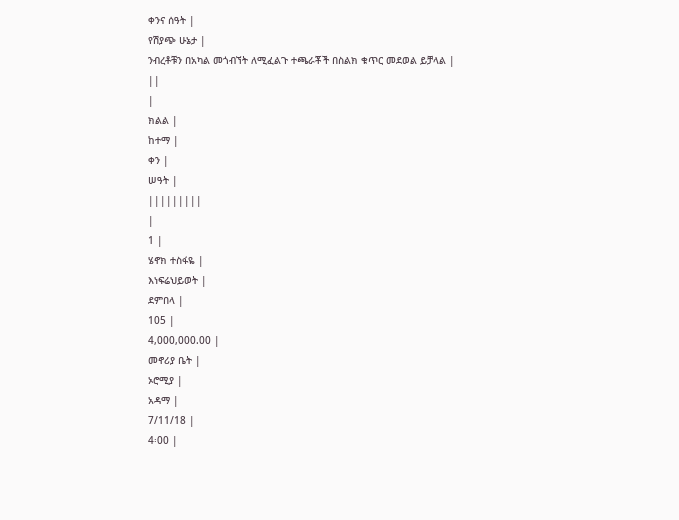ቀንና ሰዓት |
የሽያጭ ሁኔታ |
ንብረቶቹን በአካል መጎብኘት ለሚፈልጉ ተጫራቾች በስልክ ቁጥር መደወል ይቻላል |
||
|
ክልል |
ከተማ |
ቀን |
ሠዓት |
|||||||||
|
1 |
ሄኖክ ተስፋዬ |
እነፍሬህይወት |
ደምበላ |
105 |
4,000,000.00 |
መኖሪያ ቤት |
ኦሮሚያ |
አዳማ |
7/11/18 |
4፡00 |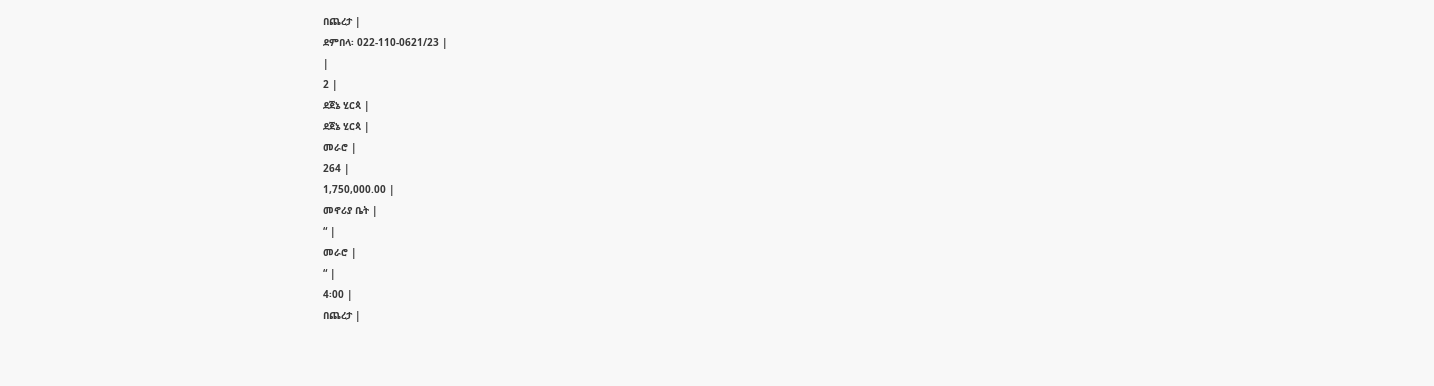በጨረታ |
ደምበላ፡ 022-110-0621/23 |
|
2 |
ደጀኔ ሂርጳ |
ደጀኔ ሂርጳ |
መራሮ |
264 |
1,750,000.00 |
መኖሪያ ቤት |
“ |
መራሮ |
“ |
4፡00 |
በጨረታ |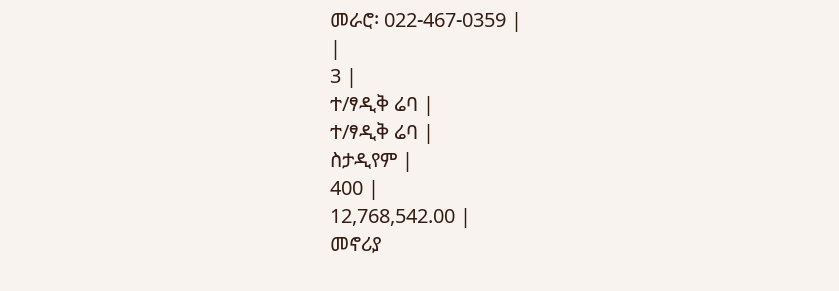መራሮ፡ 022-467-0359 |
|
3 |
ተ/ፃዲቅ ሬባ |
ተ/ፃዲቅ ሬባ |
ስታዲየም |
400 |
12,768,542.00 |
መኖሪያ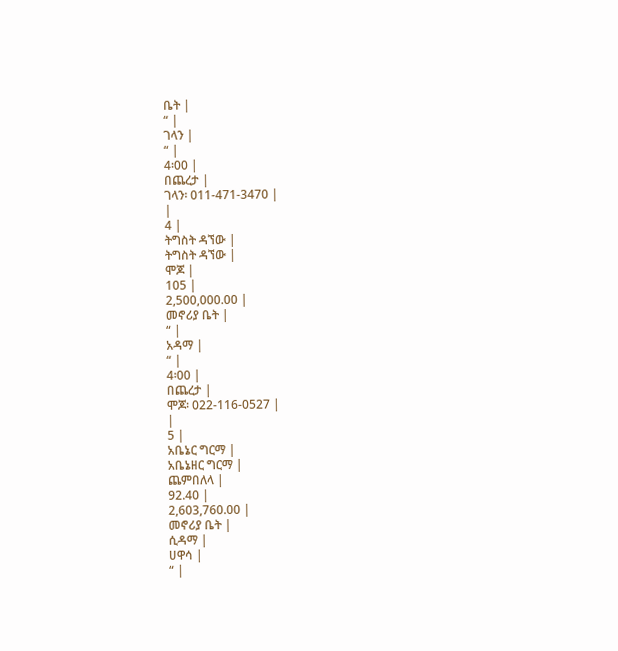ቤት |
“ |
ገላን |
“ |
4፡00 |
በጨረታ |
ገላን፡ 011-471-3470 |
|
4 |
ትግስት ዳኘው |
ትግስት ዳኘው |
ሞጆ |
105 |
2,500,000.00 |
መኖሪያ ቤት |
“ |
አዳማ |
“ |
4፡00 |
በጨረታ |
ሞጆ፡ 022-116-0527 |
|
5 |
አቤኔር ግርማ |
አቤኔዘር ግርማ |
ጨምበለላ |
92.40 |
2,603,760.00 |
መኖሪያ ቤት |
ሲዳማ |
ሀዋሳ |
“ |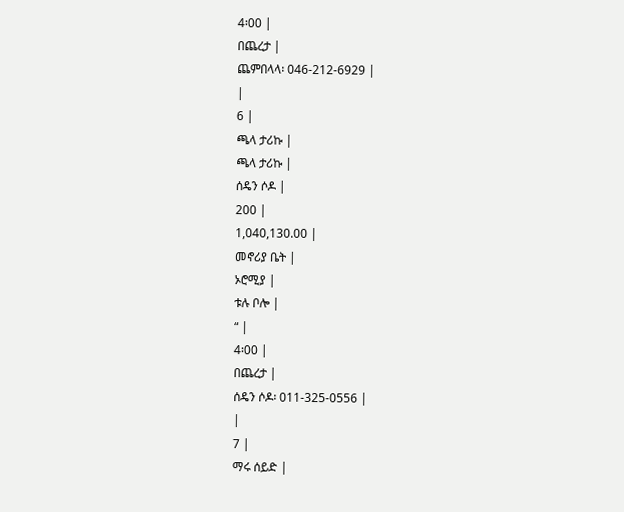4፡00 |
በጨረታ |
ጨምበላላ፡ 046-212-6929 |
|
6 |
ጫላ ታሪኩ |
ጫላ ታሪኩ |
ሰዴን ሶዶ |
200 |
1,040,130.00 |
መኖሪያ ቤት |
ኦሮሚያ |
ቱሉ ቦሎ |
“ |
4፡00 |
በጨረታ |
ሰዴን ሶዶ፡ 011-325-0556 |
|
7 |
ማሩ ሰይድ |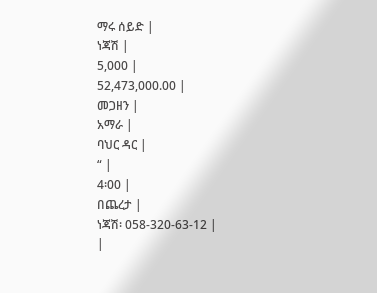ማሩ ሰይድ |
ነጃሽ |
5,000 |
52,473,000.00 |
መጋዘን |
አማራ |
ባህር ዳር |
“ |
4፡00 |
በጨረታ |
ነጃሽ፡ 058-320-63-12 |
|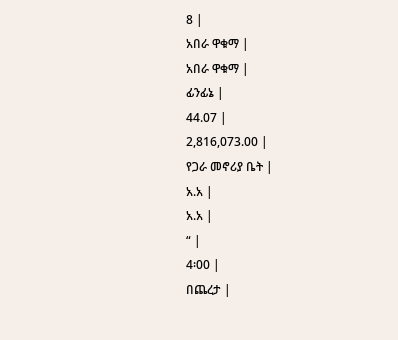8 |
አበራ ዋቁማ |
አበራ ዋቁማ |
ፊንፊኔ |
44.07 |
2,816,073.00 |
የጋራ መኖሪያ ቤት |
አ.አ |
አ.አ |
“ |
4፡00 |
በጨረታ |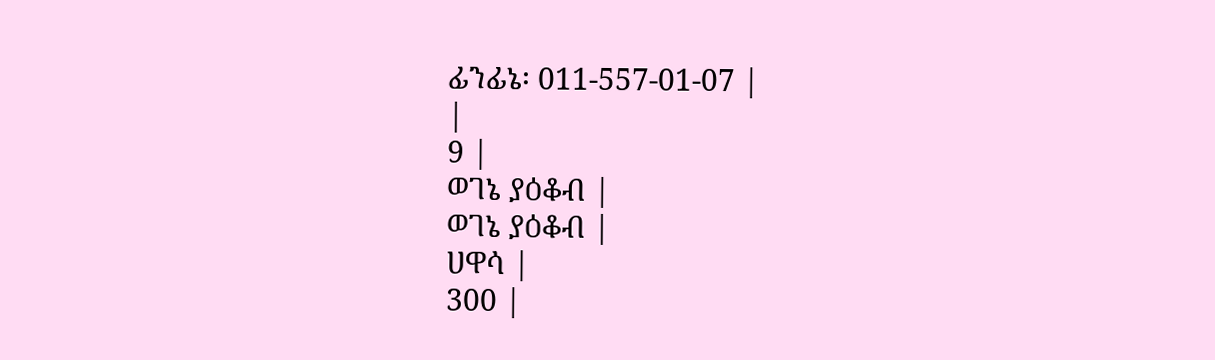ፊንፊኔ፡ 011-557-01-07 |
|
9 |
ወገኔ ያዕቆብ |
ወገኔ ያዕቆብ |
ሀዋሳ |
300 |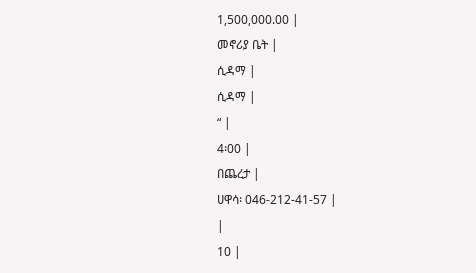1,500,000.00 |
መኖሪያ ቤት |
ሲዳማ |
ሲዳማ |
“ |
4፡00 |
በጨረታ |
ሀዋሳ፡ 046-212-41-57 |
|
10 |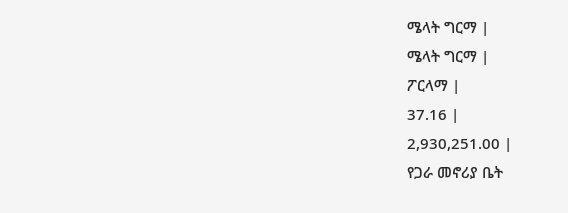ሜላት ግርማ |
ሜላት ግርማ |
ፖርላማ |
37.16 |
2,930,251.00 |
የጋራ መኖሪያ ቤት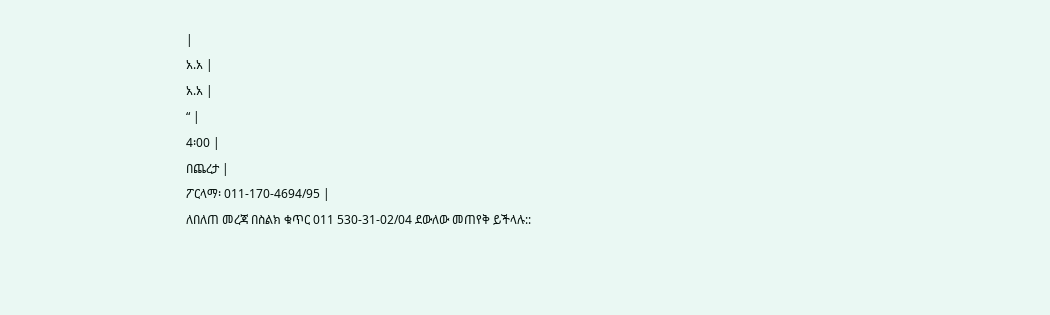|
አ.አ |
አ.አ |
“ |
4፡00 |
በጨረታ |
ፖርላማ፡ 011-170-4694/95 |
ለበለጠ መረጃ በስልክ ቁጥር 011 530-31-02/04 ደውለው መጠየቅ ይችላሉ::